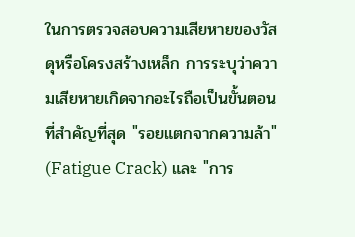ในการตรวจสอบความเสียหายของวัสดุหรือโครงสร้างเหล็ก การระบุว่าความเสียหายเกิดจากอะไรถือเป็นขั้นตอนที่สำคัญที่สุด "รอยแตกจากความล้า" (Fatigue Crack) และ "การ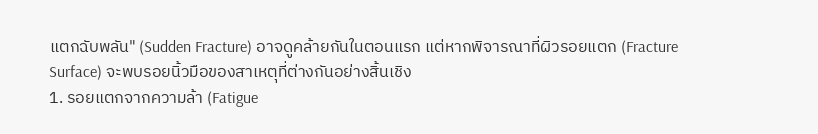แตกฉับพลัน" (Sudden Fracture) อาจดูคล้ายกันในตอนแรก แต่หากพิจารณาที่ผิวรอยแตก (Fracture Surface) จะพบรอยนิ้วมือของสาเหตุที่ต่างกันอย่างสิ้นเชิง
1. รอยแตกจากความล้า (Fatigue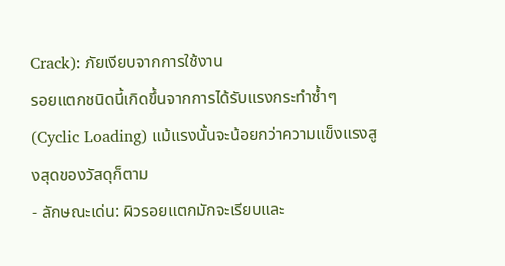Crack): ภัยเงียบจากการใช้งาน
รอยแตกชนิดนี้เกิดขึ้นจากการได้รับแรงกระทำซ้ำๆ (Cyclic Loading) แม้แรงนั้นจะน้อยกว่าความแข็งแรงสูงสุดของวัสดุก็ตาม
- ลักษณะเด่น: ผิวรอยแตกมักจะเรียบและ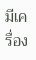มีเครื่อง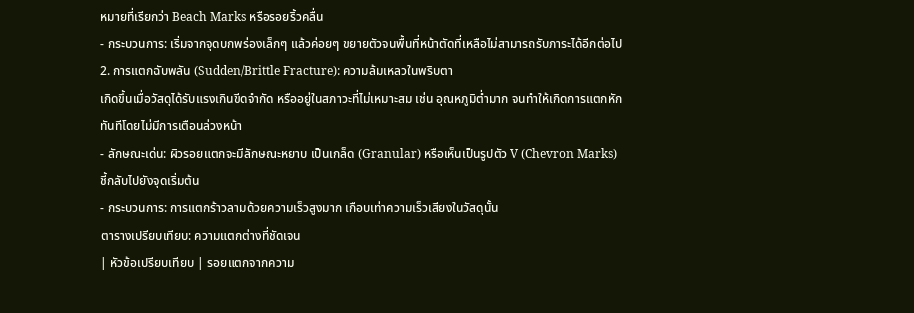หมายที่เรียกว่า Beach Marks หรือรอยริ้วคลื่น
- กระบวนการ: เริ่มจากจุดบกพร่องเล็กๆ แล้วค่อยๆ ขยายตัวจนพื้นที่หน้าตัดที่เหลือไม่สามารถรับภาระได้อีกต่อไป
2. การแตกฉับพลัน (Sudden/Brittle Fracture): ความล้มเหลวในพริบตา
เกิดขึ้นเมื่อวัสดุได้รับแรงเกินขีดจำกัด หรืออยู่ในสภาวะที่ไม่เหมาะสม เช่น อุณหภูมิต่ำมาก จนทำให้เกิดการแตกหักทันทีโดยไม่มีการเตือนล่วงหน้า
- ลักษณะเด่น: ผิวรอยแตกจะมีลักษณะหยาบ เป็นเกล็ด (Granular) หรือเห็นเป็นรูปตัว V (Chevron Marks) ชี้กลับไปยังจุดเริ่มต้น
- กระบวนการ: การแตกร้าวลามด้วยความเร็วสูงมาก เกือบเท่าความเร็วเสียงในวัสดุนั้น
ตารางเปรียบเทียบ: ความแตกต่างที่ชัดเจน
| หัวข้อเปรียบเทียบ | รอยแตกจากความ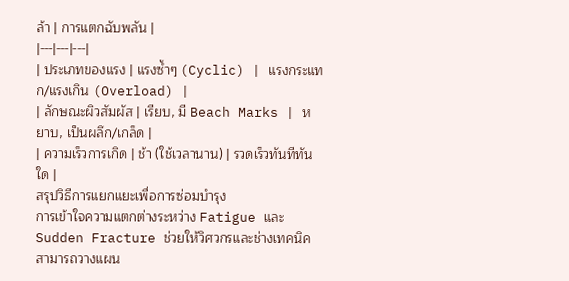ล้า | การแตกฉับพลัน |
|---|---|---|
| ประเภทของแรง | แรงซ้ำๆ (Cyclic) | แรงกระแทก/แรงเกิน (Overload) |
| ลักษณะผิวสัมผัส | เรียบ, มี Beach Marks | หยาบ, เป็นผลึก/เกล็ด |
| ความเร็วการเกิด | ช้า (ใช้เวลานาน) | รวดเร็วทันทีทันใด |
สรุปวิธีการแยกแยะเพื่อการซ่อมบำรุง
การเข้าใจความแตกต่างระหว่าง Fatigue และ Sudden Fracture ช่วยให้วิศวกรและช่างเทคนิคสามารถวางแผน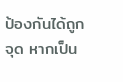ป้องกันได้ถูกจุด หากเป็น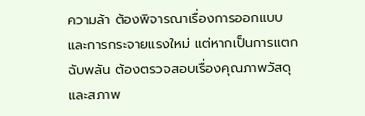ความล้า ต้องพิจารณาเรื่องการออกแบบและการกระจายแรงใหม่ แต่หากเป็นการแตกฉับพลัน ต้องตรวจสอบเรื่องคุณภาพวัสดุและสภาพ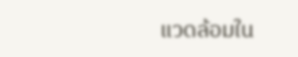แวดล้อมใน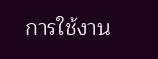การใช้งาน